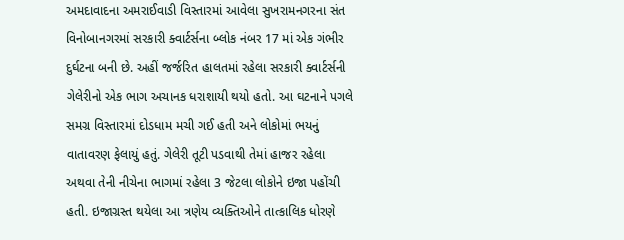અમદાવાદના અમરાઈવાડી વિસ્તારમાં આવેલા સુખરામનગરના સંત વિનોબાનગરમાં સરકારી ક્વાર્ટર્સના બ્લોક નંબર 17 માં એક ગંભીર દુર્ઘટના બની છે. અહીં જર્જરિત હાલતમાં રહેલા સરકારી ક્વાર્ટર્સની ગેલેરીનો એક ભાગ અચાનક ધરાશાયી થયો હતો. આ ઘટનાને પગલે સમગ્ર વિસ્તારમાં દોડધામ મચી ગઈ હતી અને લોકોમાં ભયનું વાતાવરણ ફેલાયું હતું. ગેલેરી તૂટી પડવાથી તેમાં હાજર રહેલા અથવા તેની નીચેના ભાગમાં રહેલા 3 જેટલા લોકોને ઇજા પહોંચી હતી. ઇજાગ્રસ્ત થયેલા આ ત્રણેય વ્યક્તિઓને તાત્કાલિક ધોરણે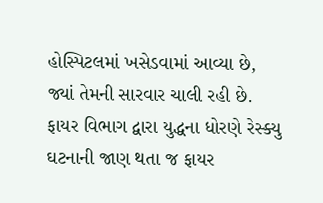હોસ્પિટલમાં ખસેડવામાં આવ્યા છે, જ્યાં તેમની સારવાર ચાલી રહી છે.
ફાયર વિભાગ દ્વારા યુદ્ધના ધોરણે રેસ્ક્યુ
ઘટનાની જાણ થતા જ ફાયર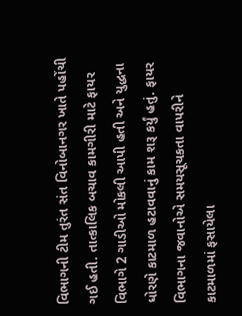વિભાગની ટીમ તુરંત સંત વિનોબાનગર ખાતે પહોંચી ગઈ હતી. તાત્કાલિક બચાવ કામગીરી માટે ફાયર વિભાગે 2 ગાડીઓ મોકલી આપી હતી અને યુદ્ધના ધોરણે કાટમાળ હટાવવાનું કામ શરૂ કર્યું હતું. ફાયર વિભાગના જવાનોએ સમયસૂચકતા વાપરીને કાટમાળમાં ફસાયેલા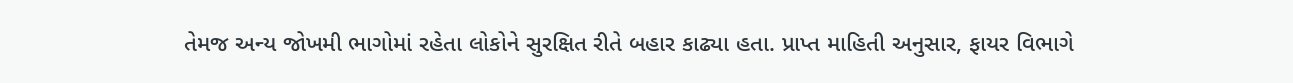તેમજ અન્ય જોખમી ભાગોમાં રહેતા લોકોને સુરક્ષિત રીતે બહાર કાઢ્યા હતા. પ્રાપ્ત માહિતી અનુસાર, ફાયર વિભાગે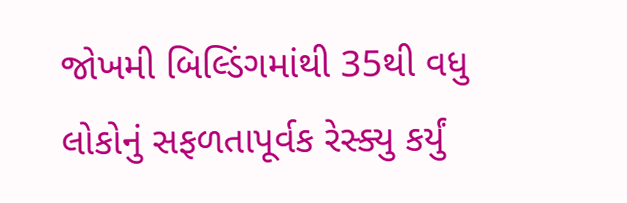જોખમી બિલ્ડિંગમાંથી 35થી વધુ લોકોનું સફળતાપૂર્વક રેસ્ક્યુ કર્યું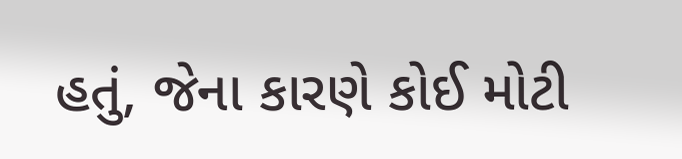હતું, જેના કારણે કોઈ મોટી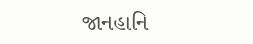જાનહાનિ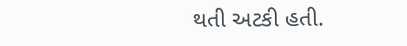થતી અટકી હતી.